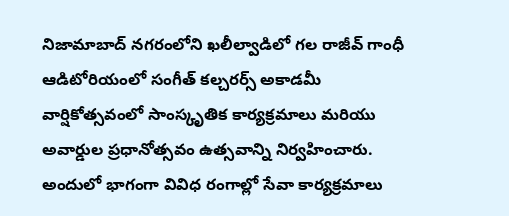నిజామాబాద్ నగరంలోని ఖలీల్వాడిలో గల రాజీవ్ గాంధీ ఆడిటోరియంలో సంగీత్ కల్చరర్స్ అకాడమీ వార్షికోత్సవంలో సాంస్కృతిక కార్యక్రమాలు మరియు అవార్డుల ప్రధానోత్సవం ఉత్సవాన్ని నిర్వహించారు.
అందులో భాగంగా వివిధ రంగాల్లో సేవా కార్యక్రమాలు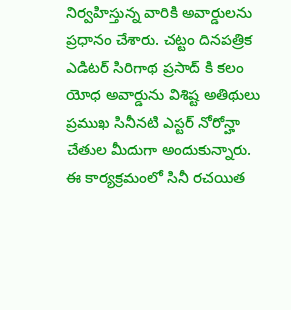నిర్వహిస్తున్న వారికి అవార్డులను ప్రధానం చేశారు. చట్టం దినపత్రిక ఎడిటర్ సిరిగాథ ప్రసాద్ కి కలం యోధ అవార్డును విశిష్ట అతిథులు ప్రముఖ సినీనటి ఎస్టర్ నోరోన్హా చేతుల మీదుగా అందుకున్నారు.
ఈ కార్యక్రమంలో సినీ రచయిత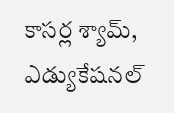కాసర్ల శ్యామ్, ఎడ్యుకేషనల్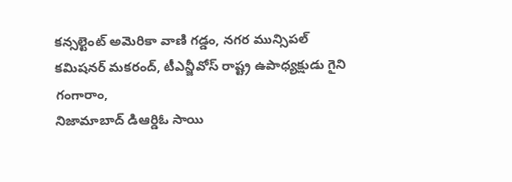కన్సల్టెంట్ అమెరికా వాణి గడ్డం, నగర మున్సిపల్ కమిషనర్ మకరంద్, టీఎన్జీవోస్ రాష్ట్ర ఉపాధ్యక్షుడు గైని గంగారాం,
నిజామాబాద్ డిఆర్డిఓ సాయి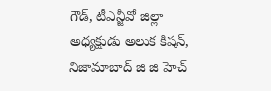గౌడ్, టీఎన్జీవో జిల్లా అధ్యక్షుడు అలుక కిషన్, నిజామాబాద్ జి జి హెచ్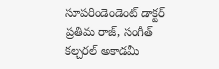సూపరిండెండెంట్ డాక్టర్ ప్రతిమ రాజ్, సంగీత్ కల్చరల్ అకాడమీ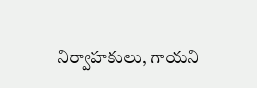నిర్వాహకులు, గాయని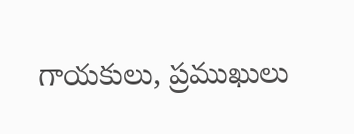గాయకులు, ప్రముఖులు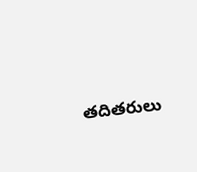తదితరులు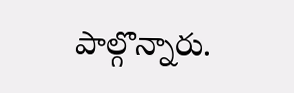పాల్గొన్నారు.